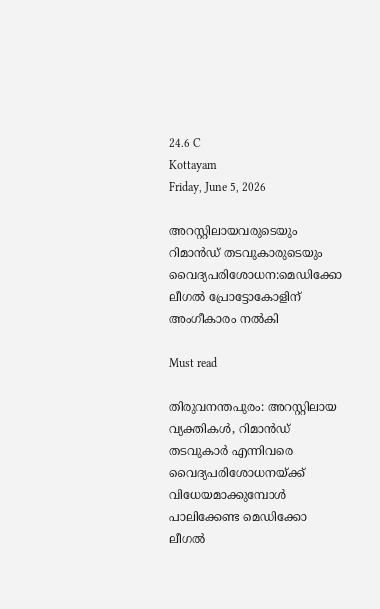24.6 C
Kottayam
Friday, June 5, 2026

അറസ്റ്റിലായവരുടെയും റിമാൻഡ് തടവുകാരുടെയും വൈദ്യപരിശോധന:മെഡിക്കോ ലീഗല്‍ പ്രോട്ടോകോളിന് അംഗീകാരം നൽകി

Must read

തിരുവനന്തപുരം: അറസ്റ്റിലായ വ്യക്തികള്‍, റിമാൻഡ് തടവുകാര്‍ എന്നിവരെ വൈദ്യപരിശോധനയ്ക്ക് വിധേയമാക്കുമ്പോള്‍ പാലിക്കേണ്ട മെഡിക്കോ ലീഗല്‍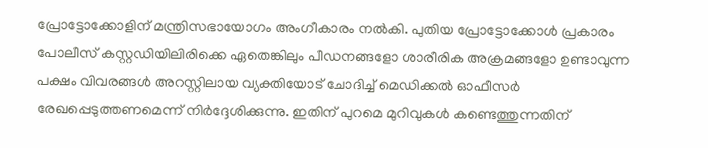പ്രോട്ടോക്കോളിന് മന്ത്രിസഭായോഗം അംഗീകാരം നല്‍കി. പുതിയ പ്രോട്ടോക്കോള്‍ പ്രകാരം പോലീസ് കസ്റ്റഡിയിലിരിക്കെ ഏതെങ്കിലും പീഡനങ്ങളോ ശാരീരിക അക്രമങ്ങളോ ഉണ്ടാവുന്ന പക്ഷം വിവരങ്ങള്‍ അറസ്റ്റിലായ വ്യക്തിയോട് ചോദിച്ച് മെഡിക്കല്‍ ഓഫീസര്‍ രേഖപ്പെടുത്തണമെന്ന് നിര്‍ദ്ദേശിക്കുന്നു. ഇതിന് പുറമെ മുറിവുകള്‍ കണ്ടെത്തുന്നതിന്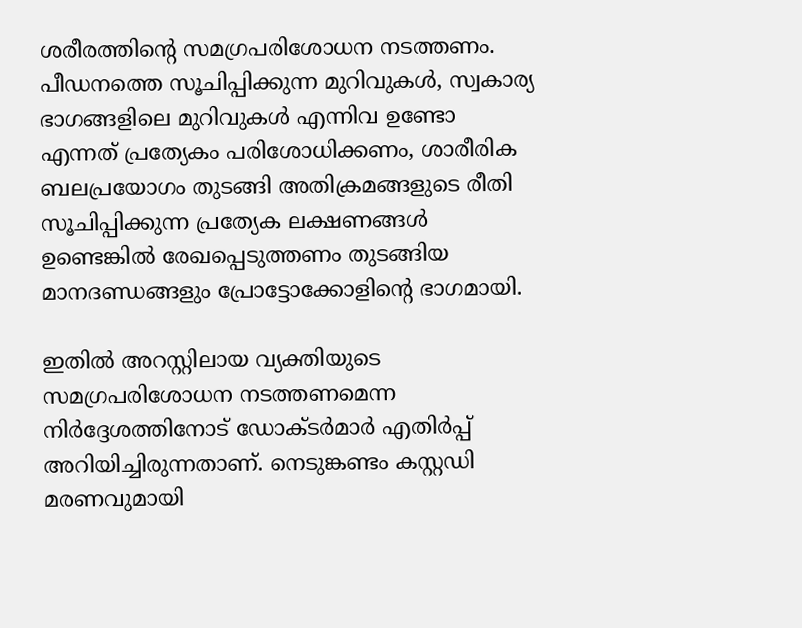ശരീരത്തിന്റെ സമഗ്രപരിശോധന നടത്തണം. പീഡനത്തെ സൂചിപ്പിക്കുന്ന മുറിവുകള്‍, സ്വകാര്യ ഭാഗങ്ങളിലെ മുറിവുകള്‍ എന്നിവ ഉണ്ടോ എന്നത് പ്രത്യേകം പരിശോധിക്കണം, ശാരീരിക ബലപ്രയോഗം തുടങ്ങി അതിക്രമങ്ങളുടെ രീതി സൂചിപ്പിക്കുന്ന പ്രത്യേക ലക്ഷണങ്ങള്‍ ഉണ്ടെങ്കില്‍ രേഖപ്പെടുത്തണം തുടങ്ങിയ മാനദണ്ഡങ്ങളും പ്രോട്ടോക്കോളിന്റെ ഭാഗമായി.

ഇതില്‍ അറസ്റ്റിലായ വ്യക്തിയുടെ സമഗ്രപരിശോധന നടത്തണമെന്ന നിര്‍ദ്ദേശത്തിനോട് ഡോക്ടര്‍മാര്‍ എതിര്‍പ്പ് അറിയിച്ചിരുന്നതാണ്. നെടുങ്കണ്ടം കസ്റ്റഡി മരണവുമായി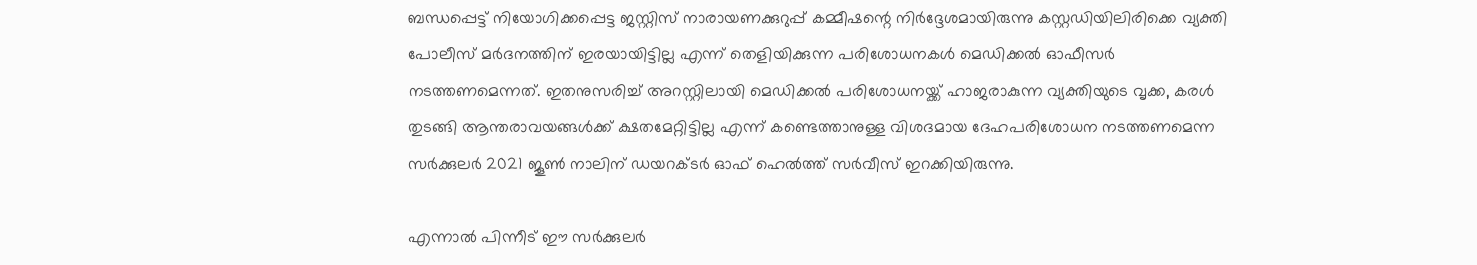ബന്ധപ്പെട്ട് നിയോഗിക്കപ്പെട്ട ജസ്റ്റിസ് നാരായണക്കുറുപ്പ് കമ്മീഷന്റെ നിര്‍ദ്ദേശമായിരുന്നു കസ്റ്റഡിയിലിരിക്കെ വ്യക്തി പോലീസ് മര്‍ദനത്തിന് ഇരയായിട്ടില്ല എന്ന് തെളിയിക്കുന്ന പരിശോധനകള്‍ മെഡിക്കല്‍ ഓഫീസര്‍ നടത്തണമെന്നത്. ഇതനുസരിച്ച് അറസ്റ്റിലായി മെഡിക്കല്‍ പരിശോധനയ്ക്ക് ഹാജരാകുന്ന വ്യക്തിയുടെ വൃക്ക, കരള്‍ തുടങ്ങി ആന്തരാവയങ്ങള്‍ക്ക് ക്ഷതമേറ്റിട്ടില്ല എന്ന് കണ്ടെത്താനുള്ള വിശദമായ ദേഹപരിശോധന നടത്തണമെന്ന സര്‍ക്കുലര്‍ 2021 ജൂണ്‍ നാലിന് ഡയറക്ടര്‍ ഓഫ് ഹെല്‍ത്ത് സര്‍വീസ് ഇറക്കിയിരുന്നു.

എന്നാല്‍ പിന്നീട് ഈ സര്‍ക്കുലര്‍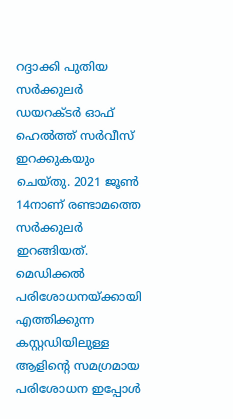റദ്ദാക്കി പുതിയ സര്‍ക്കുലര്‍ ഡയറക്ടര്‍ ഓഫ് ഹെല്‍ത്ത് സര്‍വീസ് ഇറക്കുകയും ചെയ്തു. 2021 ജൂണ്‍ 14നാണ് രണ്ടാമത്തെ സര്‍ക്കുലര്‍ ഇറങ്ങിയത്. മെഡിക്കല്‍ പരിശോധനയ്ക്കായി എത്തിക്കുന്ന കസ്റ്റഡിയിലുള്ള ആളിന്റെ സമഗ്രമായ പരിശോധന ഇപ്പോള്‍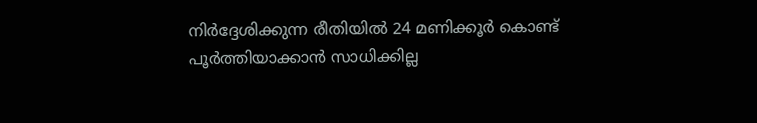നിര്‍ദ്ദേശിക്കുന്ന രീതിയില്‍ 24 മണിക്കൂര്‍ കൊണ്ട് പൂര്‍ത്തിയാക്കാന്‍ സാധിക്കില്ല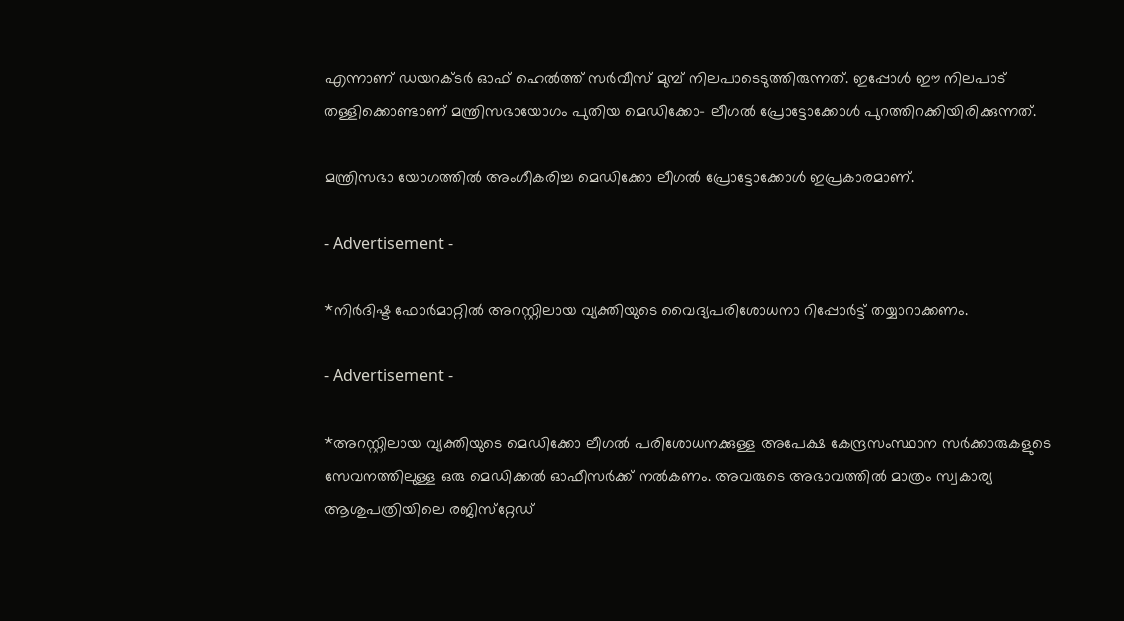എന്നാണ് ഡയറക്ടര്‍ ഓഫ് ഹെല്‍ത്ത് സര്‍വീസ് മുമ്പ് നിലപാടെടുത്തിരുന്നത്. ഇപ്പോള്‍ ഈ നിലപാട് തള്ളിക്കൊണ്ടാണ് മന്ത്രിസഭായോഗം പുതിയ മെഡിക്കോ- ലീഗല്‍ പ്രോട്ടോക്കോള്‍ പുറത്തിറക്കിയിരിക്കുന്നത്.

മന്ത്രിസഭാ യോഗത്തില്‍ അംഗീകരിച്ച മെഡിക്കോ ലീഗല്‍ പ്രോട്ടോക്കോള്‍ ഇപ്രകാരമാണ്.

- Advertisement -

*നിര്‍ദിഷ്ട ഫോര്‍മാറ്റില്‍ അറസ്റ്റിലായ വ്യക്തിയുടെ വൈദ്യപരിശോധനാ റിപ്പോര്‍ട്ട് തയ്യാറാക്കണം.

- Advertisement -

*അറസ്റ്റിലായ വ്യക്തിയുടെ മെഡിക്കോ ലീഗല്‍ പരിശോധനക്കുള്ള അപേക്ഷ കേന്ദ്രസംസ്ഥാന സര്‍ക്കാരുകളുടെ സേവനത്തിലുള്ള ഒരു മെഡിക്കല്‍ ഓഫീസര്‍ക്ക് നല്‍കണം. അവരുടെ അഭാവത്തില്‍ മാത്രം സ്വകാര്യ ആശുപത്രിയിലെ രജിസ്‌റ്റേഡ്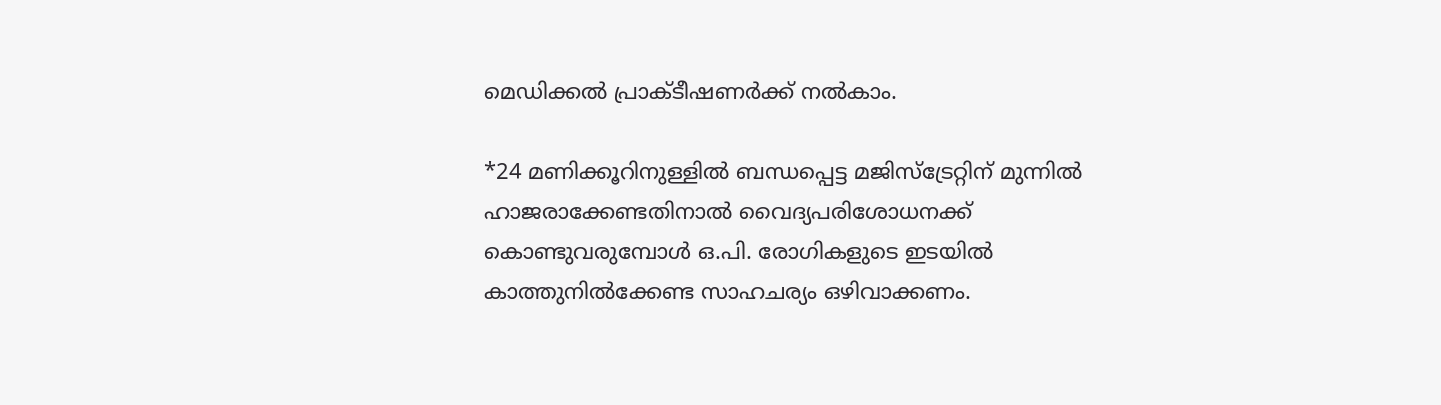മെഡിക്കല്‍ പ്രാക്ടീഷണര്‍ക്ക് നല്‍കാം.

*24 മണിക്കൂറിനുള്ളില്‍ ബന്ധപ്പെട്ട മജിസ്‌ട്രേറ്റിന് മുന്നില്‍ ഹാജരാക്കേണ്ടതിനാല്‍ വൈദ്യപരിശോധനക്ക് കൊണ്ടുവരുമ്പോള്‍ ഒ.പി. രോഗികളുടെ ഇടയില്‍ കാത്തുനില്‍ക്കേണ്ട സാഹചര്യം ഒഴിവാക്കണം.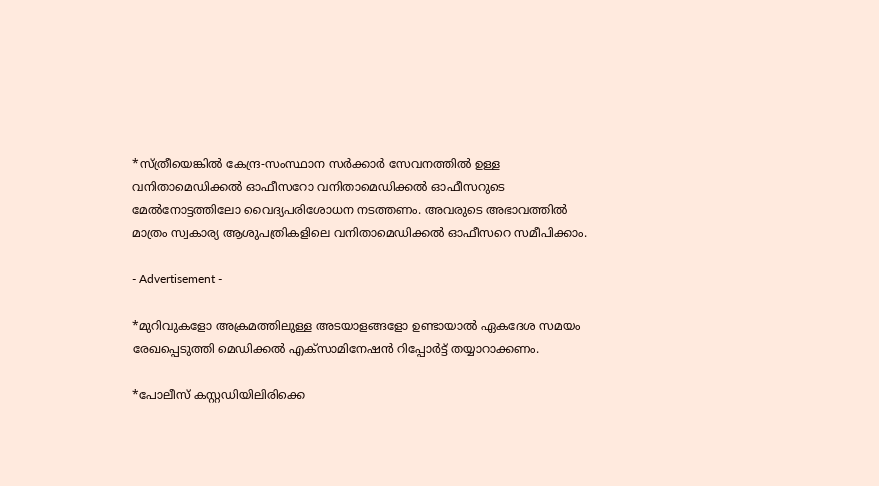*സ്ത്രീയെങ്കില്‍ കേന്ദ്ര-സംസ്ഥാന സര്‍ക്കാര്‍ സേവനത്തില്‍ ഉള്ള വനിതാമെഡിക്കല്‍ ഓഫീസറോ വനിതാമെഡിക്കല്‍ ഓഫീസറുടെ മേല്‍നോട്ടത്തിലോ വൈദ്യപരിശോധന നടത്തണം. അവരുടെ അഭാവത്തില്‍ മാത്രം സ്വകാര്യ ആശുപത്രികളിലെ വനിതാമെഡിക്കല്‍ ഓഫീസറെ സമീപിക്കാം.

- Advertisement -

*മുറിവുകളോ അക്രമത്തിലുള്ള അടയാളങ്ങളോ ഉണ്ടായാല്‍ ഏകദേശ സമയം രേഖപ്പെടുത്തി മെഡിക്കല്‍ എക്‌സാമിനേഷന്‍ റിപ്പോര്‍ട്ട് തയ്യാറാക്കണം.

*പോലീസ് കസ്റ്റഡിയിലിരിക്കെ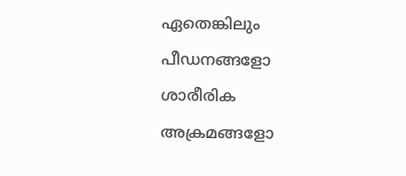ഏതെങ്കിലും പീഡനങ്ങളോ ശാരീരിക അക്രമങ്ങളോ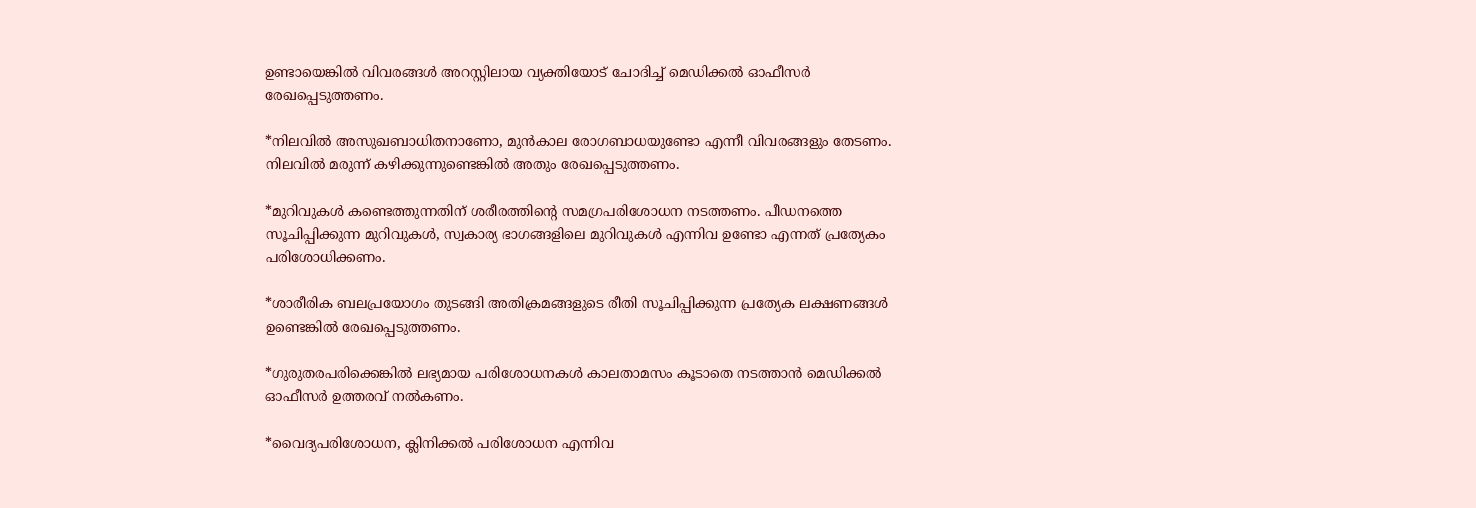ഉണ്ടായെങ്കില്‍ വിവരങ്ങള്‍ അറസ്റ്റിലായ വ്യക്തിയോട് ചോദിച്ച് മെഡിക്കല്‍ ഓഫീസര്‍ രേഖപ്പെടുത്തണം.

*നിലവില്‍ അസുഖബാധിതനാണോ, മുന്‍കാല രോഗബാധയുണ്ടോ എന്നീ വിവരങ്ങളും തേടണം. നിലവില്‍ മരുന്ന് കഴിക്കുന്നുണ്ടെങ്കില്‍ അതും രേഖപ്പെടുത്തണം.

*മുറിവുകള്‍ കണ്ടെത്തുന്നതിന് ശരീരത്തിന്റെ സമഗ്രപരിശോധന നടത്തണം. പീഡനത്തെ സൂചിപ്പിക്കുന്ന മുറിവുകള്‍, സ്വകാര്യ ഭാഗങ്ങളിലെ മുറിവുകള്‍ എന്നിവ ഉണ്ടോ എന്നത് പ്രത്യേകം പരിശോധിക്കണം.

*ശാരീരിക ബലപ്രയോഗം തുടങ്ങി അതിക്രമങ്ങളുടെ രീതി സൂചിപ്പിക്കുന്ന പ്രത്യേക ലക്ഷണങ്ങള്‍ ഉണ്ടെങ്കില്‍ രേഖപ്പെടുത്തണം.

*ഗുരുതരപരിക്കെങ്കില്‍ ലഭ്യമായ പരിശോധനകള്‍ കാലതാമസം കൂടാതെ നടത്താന്‍ മെഡിക്കല്‍ ഓഫീസര്‍ ഉത്തരവ് നല്‍കണം.

*വൈദ്യപരിശോധന, ക്ലിനിക്കല്‍ പരിശോധന എന്നിവ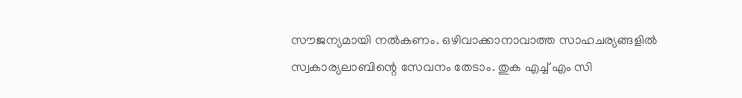സൗജന്യമായി നല്‍കണം. ഒഴിവാക്കാനാവാത്ത സാഹചര്യങ്ങളില്‍ സ്വകാര്യലാബിന്റെ സേവനം തേടാം. തുക എച്ച് എം സി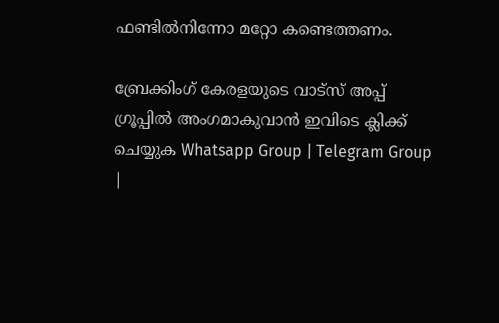ഫണ്ടില്‍നിന്നോ മറ്റോ കണ്ടെത്തണം.

ബ്രേക്കിംഗ് കേരളയുടെ വാട്സ് അപ്പ് ഗ്രൂപ്പിൽ അംഗമാകുവാൻ ഇവിടെ ക്ലിക്ക് ചെയ്യുക Whatsapp Group | Telegram Group |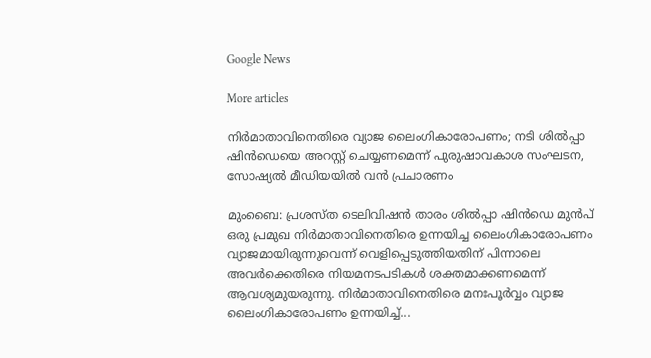Google News

More articles

നിർമാതാവിനെതിരെ വ്യാജ ലൈംഗികാരോപണം; നടി ശിൽപ്പാ ഷിൻഡെയെ അറസ്റ്റ് ചെയ്യണമെന്ന് പുരുഷാവകാശ സംഘടന, സോഷ്യൽ മീഡിയയിൽ വൻ പ്രചാരണം

മുംബൈ: പ്രശസ്ത ടെലിവിഷൻ താരം ശിൽപ്പാ ഷിൻഡെ മുൻപ് ഒരു പ്രമുഖ നിർമാതാവിനെതിരെ ഉന്നയിച്ച ലൈംഗികാരോപണം വ്യാജമായിരുന്നുവെന്ന് വെളിപ്പെടുത്തിയതിന് പിന്നാലെ അവർക്കെതിരെ നിയമനടപടികൾ ശക്തമാക്കണമെന്ന് ആവശ്യമുയരുന്നു. നിർമാതാവിനെതിരെ മനഃപൂർവ്വം വ്യാജ ലൈംഗികാരോപണം ഉന്നയിച്ച്...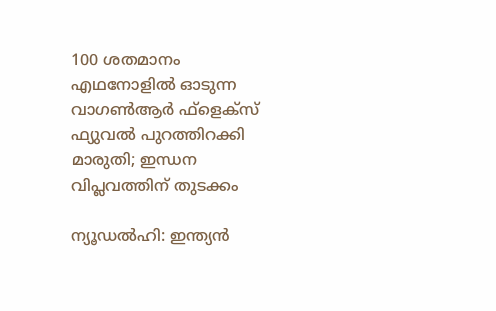100 ശതമാനം എഥനോളിൽ ഓടുന്ന വാഗൺആർ ഫ്ളെക്സ് ഫ്യുവൽ പുറത്തിറക്കി മാരുതി; ഇന്ധന വിപ്ലവത്തിന് തുടക്കം

ന്യൂഡൽഹി: ഇന്ത്യൻ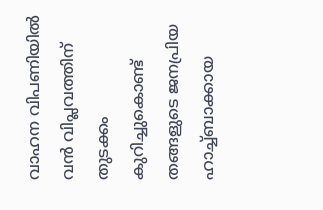വാഹന വിപണിയിൽ വൻ വിപ്ലവത്തിന് തുടക്കം കുറിച്ചുകൊണ്ട് തങ്ങളുടെ ജനപ്രിയ ഹാച്ച്ബാക്കായ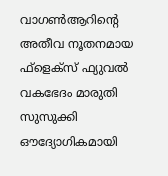വാഗൺആറിന്റെ അതീവ നൂതനമായ ഫ്‌ളെക്‌സ് ഫ്യുവൽ വകഭേദം മാരുതി സുസുക്കി ഔദ്യോഗികമായി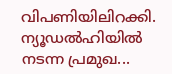വിപണിയിലിറക്കി. ന്യൂഡൽഹിയിൽ നടന്ന പ്രമുഖ...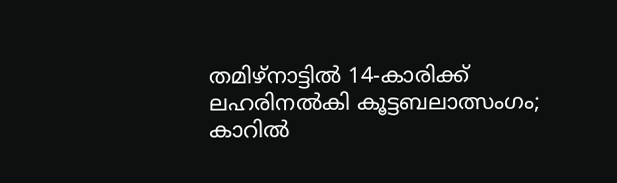തമിഴ്നാട്ടിൽ 14-കാരിക്ക് ലഹരിനൽകി കൂട്ടബലാത്സംഗം; കാറിൽ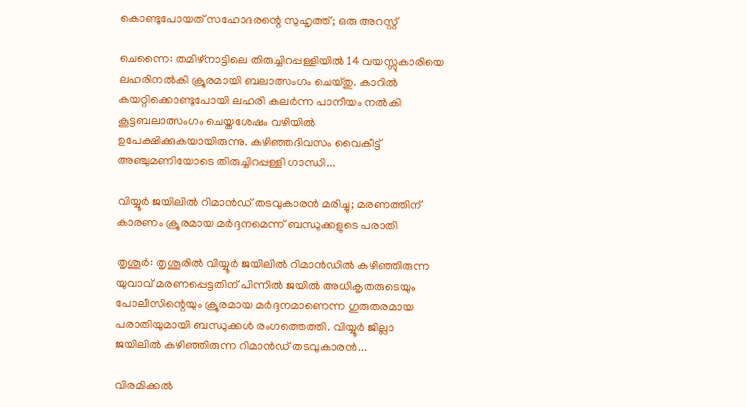കൊണ്ടുപോയത് സഹോദരന്റെ സുഹൃത്ത്; ഒരു അറസ്റ്റ്

ചെന്നൈ: തമിഴ്നാട്ടിലെ തിരുച്ചിറപ്പള്ളിയിൽ 14 വയസ്സുകാരിയെ ലഹരിനൽകി ക്രൂരമായി ബലാത്സംഗം ചെയ്തു. കാറിൽ കയറ്റിക്കൊണ്ടുപോയി ലഹരി കലർന്ന പാനീയം നൽകി കൂട്ടബലാത്സംഗം ചെയ്തശേഷം വഴിയിൽ ഉപേക്ഷിക്കുകയായിരുന്നു. കഴിഞ്ഞദിവസം വൈകീട്ട് അഞ്ചുമണിയോടെ തിരുച്ചിറപ്പള്ളി ഗാന്ധി...

വിയ്യൂർ ജയിലിൽ റിമാൻഡ് തടവുകാരൻ മരിച്ചു; മരണത്തിന് കാരണം ക്രൂരമായ മർദ്ദനമെന്ന് ബന്ധുക്കളുടെ പരാതി

തൃശൂർ: തൃശൂരിൽ വിയ്യൂർ ജയിലിൽ റിമാൻഡിൽ കഴിഞ്ഞിരുന്ന യുവാവ് മരണപ്പെട്ടതിന് പിന്നിൽ ജയിൽ അധികൃതരുടെയും പോലീസിന്റെയും ക്രൂരമായ മർദ്ദനമാണെന്ന ഗുരുതരമായ പരാതിയുമായി ബന്ധുക്കൾ രംഗത്തെത്തി. വിയ്യൂർ ജില്ലാ ജയിലിൽ കഴിഞ്ഞിരുന്ന റിമാൻഡ് തടവുകാരൻ...

വിരമിക്കൽ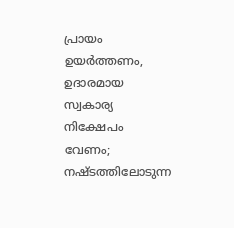പ്രായം ഉയർത്തണം, ഉദാരമായ സ്വകാര്യ നിക്ഷേപം വേണം; നഷ്ടത്തിലോടുന്ന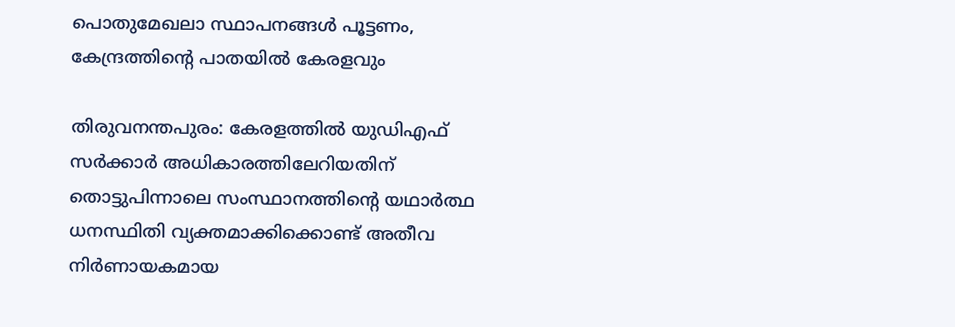പൊതുമേഖലാ സ്ഥാപനങ്ങള്‍ പൂട്ടണം, കേന്ദ്രത്തിന്റെ പാതയില്‍ കേരളവും

തിരുവനന്തപുരം: കേരളത്തിൽ യുഡിഎഫ് സർക്കാർ അധികാരത്തിലേറിയതിന് തൊട്ടുപിന്നാലെ സംസ്ഥാനത്തിന്റെ യഥാർത്ഥ ധനസ്ഥിതി വ്യക്തമാക്കിക്കൊണ്ട് അതീവ നിർണായകമായ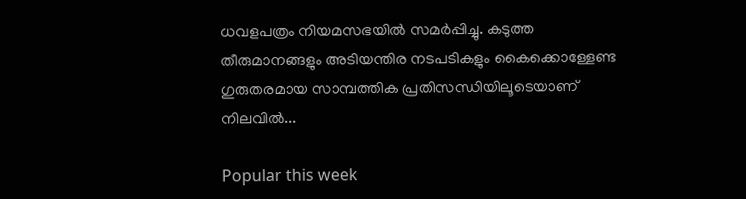ധവളപത്രം നിയമസഭയിൽ സമർപ്പിച്ചു. കടുത്ത തീരുമാനങ്ങളും അടിയന്തിര നടപടികളും കൈക്കൊള്ളേണ്ട ഗുരുതരമായ സാമ്പത്തിക പ്രതിസന്ധിയിലൂടെയാണ് നിലവിൽ...

Popular this week